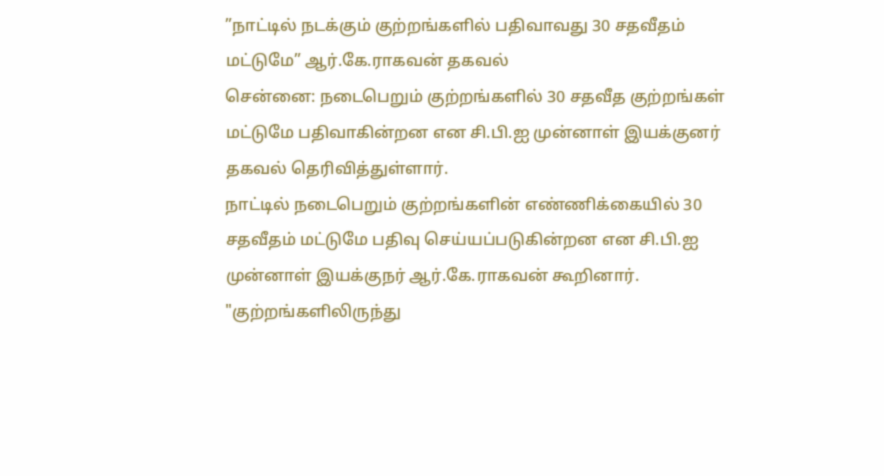”நாட்டில் நடக்கும் குற்றங்களில் பதிவாவது 30 சதவீதம் மட்டுமே” ஆர்.கே.ராகவன் தகவல்
சென்னை: நடைபெறும் குற்றங்களில் 30 சதவீத குற்றங்கள் மட்டுமே பதிவாகின்றன என சி.பி.ஐ முன்னாள் இயக்குனர் தகவல் தெரிவித்துள்ளார்.
நாட்டில் நடைபெறும் குற்றங்களின் எண்ணிக்கையில் 30 சதவீதம் மட்டுமே பதிவு செய்யப்படுகின்றன என சி.பி.ஐ முன்னாள் இயக்குநர் ஆர்.கே.ராகவன் கூறினார்.
"குற்றங்களிலிருந்து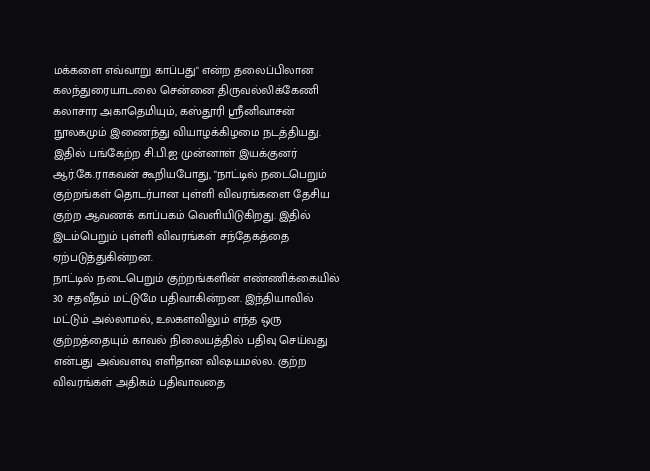மக்களை எவ்வாறு காப்பது" என்ற தலைப்பிலான கலந்துரையாடலை சென்னை திருவல்லிக்கேணி கலாசார அகாதெமியும், கஸ்தூரி ஸ்ரீனிவாசன் நூலகமும் இணைந்து வியாழக்கிழமை நடத்தியது.
இதில் பங்கேற்ற சி.பி.ஐ முன்னாள் இயக்குனர் ஆர்.கே.ராகவன் கூறியபோது, "நாட்டில் நடைபெறும் குற்றங்கள் தொடர்பான புள்ளி விவரங்களை தேசிய குற்ற ஆவணக் காப்பகம் வெளியிடுகிறது. இதில் இடம்பெறும் புள்ளி விவரங்கள் சந்தேகத்தை ஏற்படுத்துகின்றன.
நாட்டில் நடைபெறும் குற்றங்களின் எண்ணிக்கையில் 30 சதவீதம் மட்டுமே பதிவாகின்றன. இந்தியாவில் மட்டும் அல்லாமல், உலகளவிலும் எந்த ஒரு குற்றத்தையும் காவல் நிலையத்தில் பதிவு செய்வது என்பது அவ்வளவு எளிதான விஷயமல்ல. குற்ற விவரங்கள் அதிகம் பதிவாவதை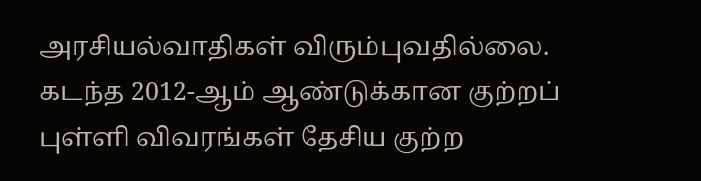அரசியல்வாதிகள் விரும்புவதில்லை.
கடந்த 2012-ஆம் ஆண்டுக்கான குற்றப் புள்ளி விவரங்கள் தேசிய குற்ற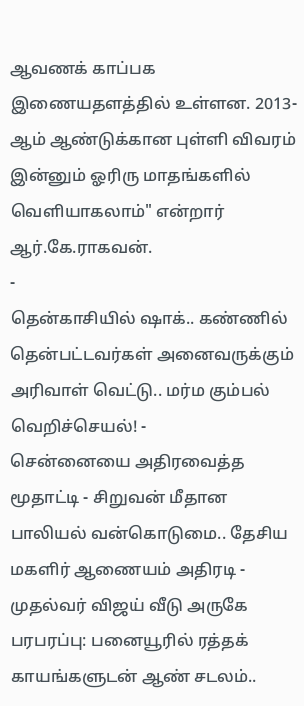ஆவணக் காப்பக இணையதளத்தில் உள்ளன. 2013-ஆம் ஆண்டுக்கான புள்ளி விவரம் இன்னும் ஓரிரு மாதங்களில் வெளியாகலாம்" என்றார் ஆர்.கே.ராகவன்.
-
தென்காசியில் ஷாக்.. கண்ணில் தென்பட்டவர்கள் அனைவருக்கும் அரிவாள் வெட்டு.. மர்ம கும்பல் வெறிச்செயல்! -
சென்னையை அதிரவைத்த மூதாட்டி - சிறுவன் மீதான பாலியல் வன்கொடுமை.. தேசிய மகளிர் ஆணையம் அதிரடி -
முதல்வர் விஜய் வீடு அருகே பரபரப்பு: பனையூரில் ரத்தக் காயங்களுடன் ஆண் சடலம்..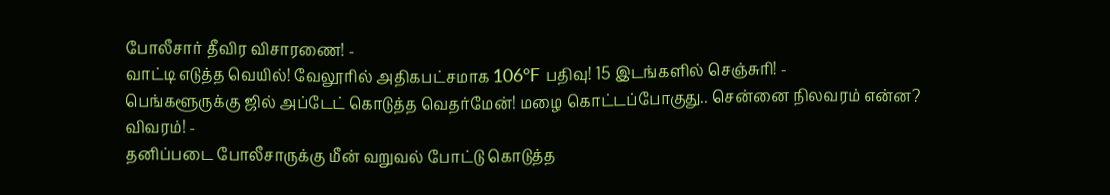போலீசார் தீவிர விசாரணை! -
வாட்டி எடுத்த வெயில்! வேலூரில் அதிகபட்சமாக 106°F பதிவு! 15 இடங்களில் செஞ்சுரி! -
பெங்களூருக்கு ஜில் அப்டேட் கொடுத்த வெதர்மேன்! மழை கொட்டப்போகுது.. சென்னை நிலவரம் என்ன? விவரம்! -
தனிப்படை போலீசாருக்கு மீன் வறுவல் போட்டு கொடுத்த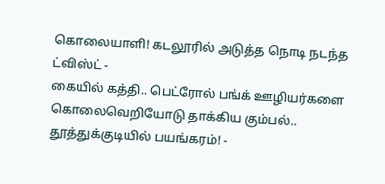கொலையாளி! கடலூரில் அடுத்த நொடி நடந்த ட்விஸ்ட் -
கையில் கத்தி.. பெட்ரோல் பங்க் ஊழியர்களை கொலைவெறியோடு தாக்கிய கும்பல்.. தூத்துக்குடியில் பயங்கரம்! -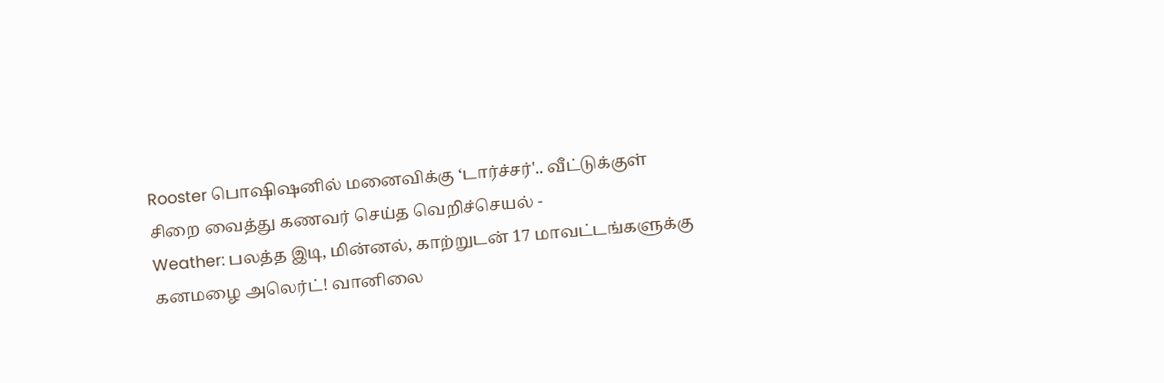Rooster பொஷிஷனில் மனைவிக்கு ‘டார்ச்சர்'.. வீட்டுக்குள் சிறை வைத்து கணவர் செய்த வெறிச்செயல் -
Weather: பலத்த இடி, மின்னல், காற்றுடன் 17 மாவட்டங்களுக்கு கனமழை அலெர்ட்! வானிலை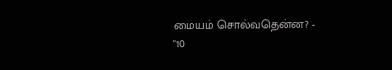மையம் சொல்வதென்ன? -
"10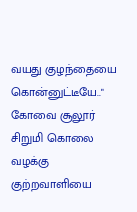வயது குழந்தையை கொன்னுட்டீயே.." கோவை சூலூர் சிறுமி கொலை வழக்கு குற்றவாளியை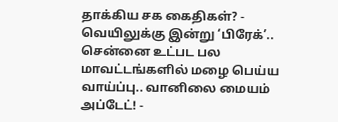தாக்கிய சக கைதிகள்? -
வெயிலுக்கு இன்று ‘பிரேக்’.. சென்னை உட்பட பல மாவட்டங்களில் மழை பெய்ய வாய்ப்பு.. வானிலை மையம் அப்டேட்! -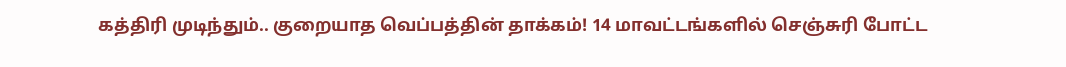கத்திரி முடிந்தும்.. குறையாத வெப்பத்தின் தாக்கம்! 14 மாவட்டங்களில் செஞ்சுரி போட்ட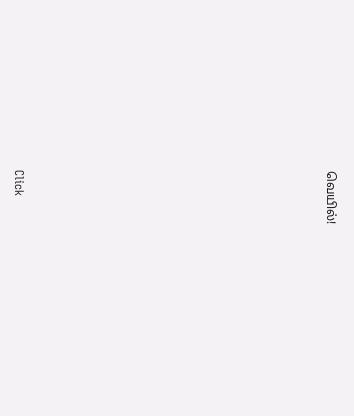வெயில்!












Click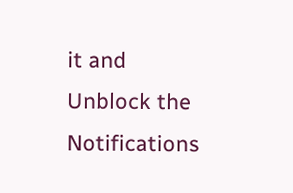it and Unblock the Notifications